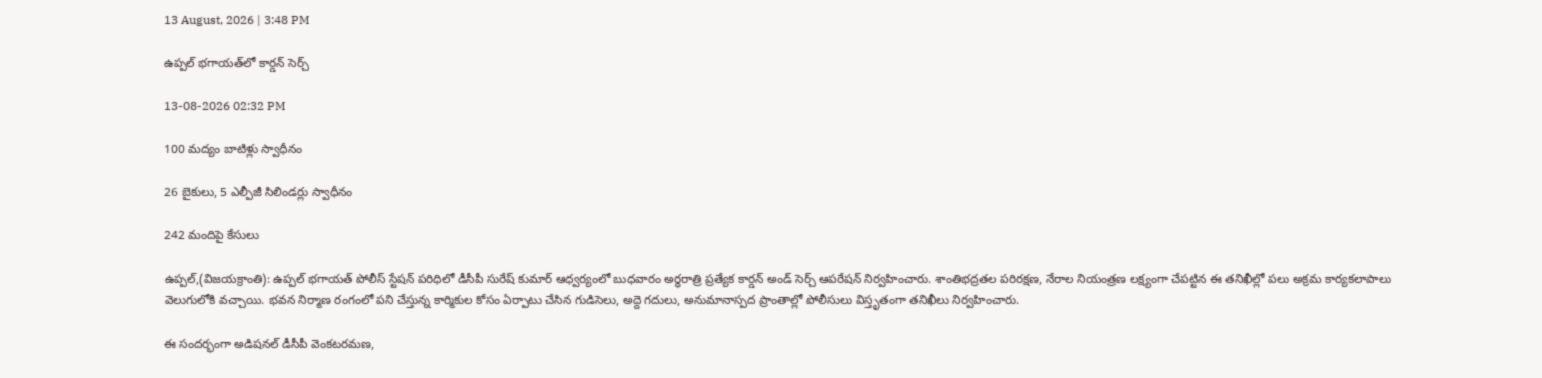13 August, 2026 | 3:48 PM

ఉప్పల్ భగాయత్‌లో కార్డన్ సెర్చ్

13-08-2026 02:32 PM

100 మద్యం బాటిళ్లు స్వాధీనం

26 బైకులు, 5 ఎల్పీజీ సిలిండర్లు స్వాధీనం

242 మందిపై కేసులు

ఉప్పల్,(విజయక్రాంతి): ఉప్పల్ భగాయత్ పోలీస్ స్టేషన్ పరిధిలో డీసీపీ సురేష్ కుమార్ ఆధ్వర్యంలో బుధవారం అర్ధరాత్రి ప్రత్యేక కార్డన్ అండ్ సెర్చ్ ఆపరేషన్ నిర్వహించారు. శాంతిభద్రతల పరిరక్షణ, నేరాల నియంత్రణ లక్ష్యంగా చేపట్టిన ఈ తనిఖీల్లో పలు అక్రమ కార్యకలాపాలు వెలుగులోకి వచ్చాయి. భవన నిర్మాణ రంగంలో పని చేస్తున్న కార్మికుల కోసం ఏర్పాటు చేసిన గుడిసెలు, అద్దె గదులు, అనుమానాస్పద ప్రాంతాల్లో పోలీసులు విస్తృతంగా తనిఖీలు నిర్వహించారు.

ఈ సందర్భంగా అడిషనల్ డీసీపీ వెంకటరమణ,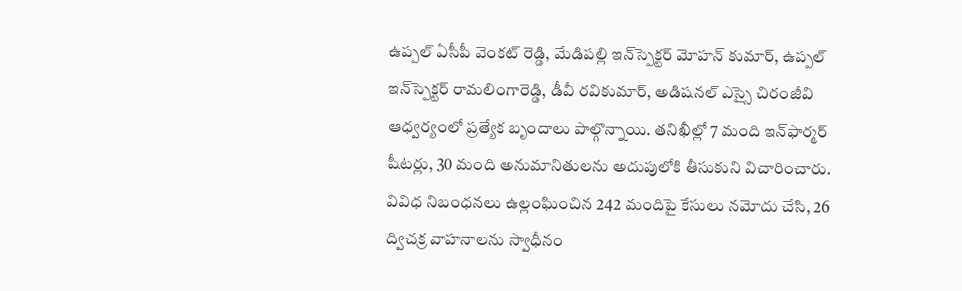ఉప్పల్ ఏసీపీ వెంకట్ రెడ్డి, మేడిపల్లి ఇన్‌స్పెక్టర్ మోహన్ కుమార్, ఉప్పల్ ఇన్‌స్పెక్టర్ రామలింగారెడ్డి, డీవీ రవికుమార్, అడిషనల్ ఎస్సై చిరంజీవి ఆధ్వర్యంలో ప్రత్యేక బృందాలు పాల్గొన్నాయి. తనిఖీల్లో 7 మంది ఇన్‌ఫార్మర్ షీటర్లు, 30 మంది అనుమానితులను అదుపులోకి తీసుకుని విచారించారు. వివిధ నిబంధనలు ఉల్లంఘించిన 242 మందిపై కేసులు నమోదు చేసి, 26 ద్విచక్ర వాహనాలను స్వాధీనం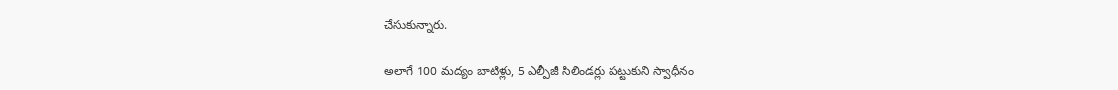చేసుకున్నారు.

అలాగే 100 మద్యం బాటిళ్లు, 5 ఎల్పీజీ సిలిండర్లు పట్టుకుని స్వాధీనం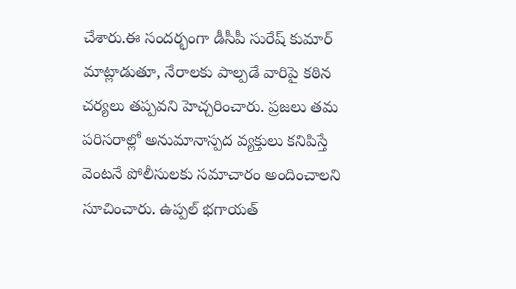చేశారు.ఈ సందర్భంగా డీసీపీ సురేష్ కుమార్ మాట్లాడుతూ, నేరాలకు పాల్పడే వారిపై కఠిన చర్యలు తప్పవని హెచ్చరించారు. ప్రజలు తమ పరిసరాల్లో అనుమానాస్పద వ్యక్తులు కనిపిస్తే వెంటనే పోలీసులకు సమాచారం అందించాలని సూచించారు. ఉప్పల్ భగాయత్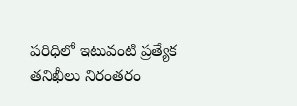పరిధిలో ఇటువంటి ప్రత్యేక తనిఖీలు నిరంతరం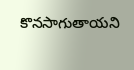కొనసాగుతాయని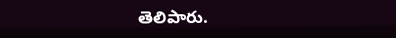తెలిపారు.